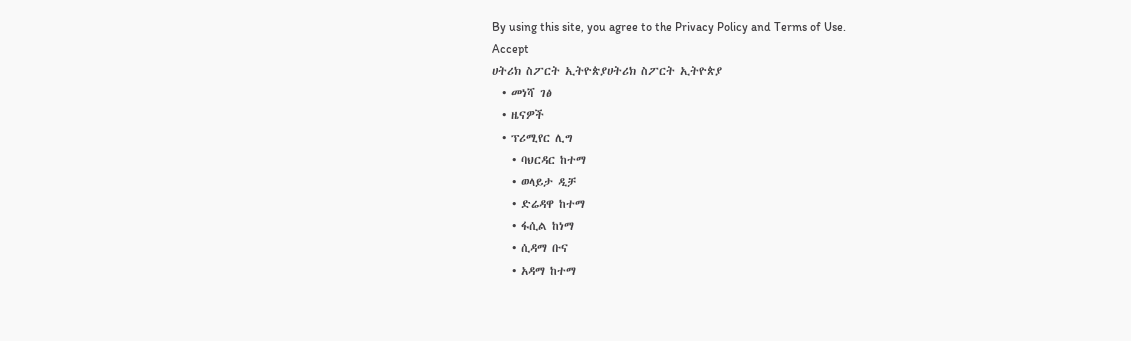By using this site, you agree to the Privacy Policy and Terms of Use.
Accept
ሀትሪክ ስፖርት ኢትዮጵያሀትሪክ ስፖርት ኢትዮጵያ
  • መነሻ ገፅ
  • ዜናዎች
  • ፕሪሚየር ሊግ
    • ባህርዳር ከተማ
    • ወላይታ ዲቻ
    • ድሬዳዋ ከተማ
    • ፋሲል ከነማ
    • ሲዳማ ቡና
    • አዳማ ከተማ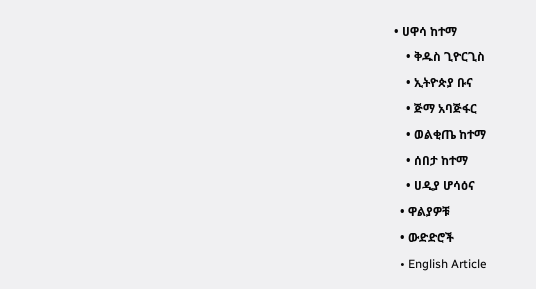• ሀዋሳ ከተማ
    • ቅዱስ ጊዮርጊስ
    • ኢትዮጵያ ቡና
    • ጅማ አባጅፋር
    • ወልቂጤ ከተማ
    • ሰበታ ከተማ
    • ሀዲያ ሆሳዕና
  • ዋልያዎቹ
  • ውድድሮች
  • English Article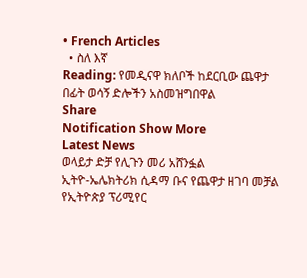• French Articles
  • ስለ እኛ
Reading: የመዲናዋ ክለቦች ከደርቢው ጨዋታ በፊት ወሳኝ ድሎችን አስመዝግበዋል
Share
Notification Show More
Latest News
ወላይታ ድቻ የሊጉን መሪ አሸንፏል
ኢትዮ-ኤሌክትሪክ ሲዳማ ቡና የጨዋታ ዘገባ መቻል የኢትዮጵያ ፕሪሚየር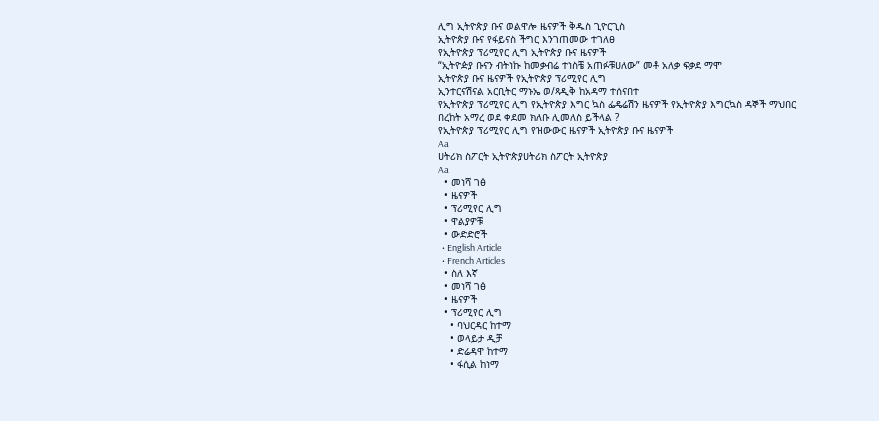ሊግ ኢትዮጵያ ቡና ወልዋሎ ዜናዎች ቅዱስ ጊዮርጊስ
ኢትዮጵያ ቡና የፋይናስ ችግር እንገጠመው ተገለፀ
የኢትዮጵያ ፕሪሚየር ሊግ ኢትዮጵያ ቡና ዜናዎች
“ኢትዮዽያ ቡናን ብትነኩ ከመቃብሬ ተነስቼ አጠፉቹሀለው” መቶ አለቃ ፍቃደ ማሞ
ኢትዮጵያ ቡና ዜናዎች የኢትዮጵያ ፕሪሚየር ሊግ
ኢንተርናሽናል አርቢትር ማኑኤ ወ/ጻዲቅ ከአዳማ ተሰናበተ
የኢትዮጵያ ፕሪሚየር ሊግ የኢትዮጵያ እግር ኳስ ፌዴሬሽን ዜናዎች የኢትዮጵያ እግርኳስ ዳኞች ማህበር
በረከት አማረ ወደ ቀደመ ክለቡ ሊመለስ ይችላል ?
የኢትዮጵያ ፕሪሚየር ሊግ የዝውውር ዜናዎች ኢትዮጵያ ቡና ዜናዎች
Aa
ሀትሪክ ስፖርት ኢትዮጵያሀትሪክ ስፖርት ኢትዮጵያ
Aa
  • መነሻ ገፅ
  • ዜናዎች
  • ፕሪሚየር ሊግ
  • ዋልያዎቹ
  • ውድድሮች
  • English Article
  • French Articles
  • ስለ እኛ
  • መነሻ ገፅ
  • ዜናዎች
  • ፕሪሚየር ሊግ
    • ባህርዳር ከተማ
    • ወላይታ ዲቻ
    • ድሬዳዋ ከተማ
    • ፋሲል ከነማ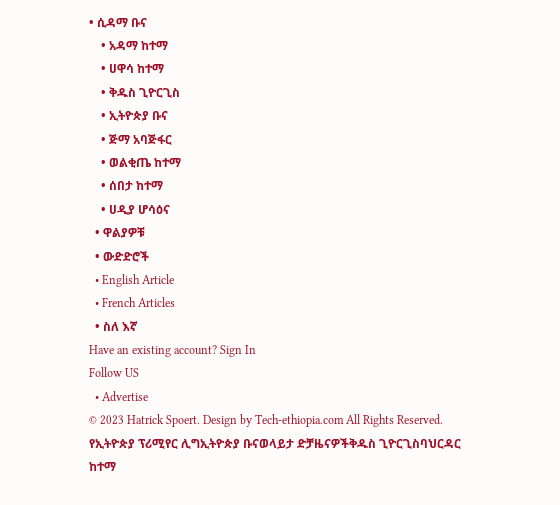• ሲዳማ ቡና
    • አዳማ ከተማ
    • ሀዋሳ ከተማ
    • ቅዱስ ጊዮርጊስ
    • ኢትዮጵያ ቡና
    • ጅማ አባጅፋር
    • ወልቂጤ ከተማ
    • ሰበታ ከተማ
    • ሀዲያ ሆሳዕና
  • ዋልያዎቹ
  • ውድድሮች
  • English Article
  • French Articles
  • ስለ እኛ
Have an existing account? Sign In
Follow US
  • Advertise
© 2023 Hatrick Spoert. Design by Tech-ethiopia.com All Rights Reserved.
የኢትዮጵያ ፕሪሚየር ሊግኢትዮጵያ ቡናወላይታ ድቻዜናዎችቅዱስ ጊዮርጊስባህርዳር ከተማ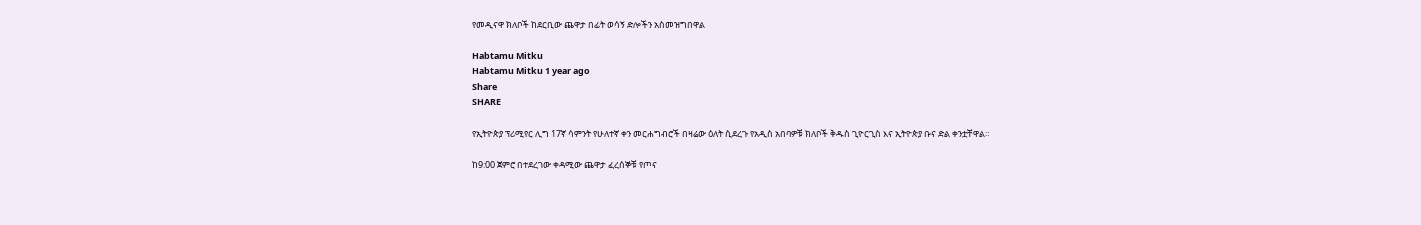የመዲናዋ ክለቦች ከደርቢው ጨዋታ በፊት ወሳኝ ድሎችን አስመዝግበዋል

Habtamu Mitku
Habtamu Mitku 1 year ago
Share
SHARE

የኢትዮጵያ ፕሪሚየር ሊግ 17ኛ ሳምንት የሁለተኛ ቀን መርሐግብሮች በዛሬው ዕለት ሲደረጉ የአዲስ አበባዎቹ ክለቦች ቅዱስ ጊዮርጊስ እና ኢትዮጵያ ቡና ድል ቀንቷቸዋል።

ከ9:00 ጀምሮ በተደረገው ቀዳሚው ጨዋታ ፈረሰኞቹ የጦና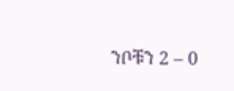ንቦቹን 2 – 0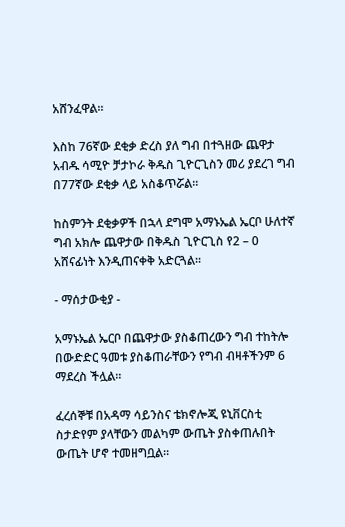አሸንፈዋል።

እስከ 76ኛው ደቂቃ ድረስ ያለ ግብ በተጓዘው ጨዋታ አብዱ ሳሚዮ ቻታኮራ ቅዱስ ጊዮርጊስን መሪ ያደረገ ግብ በ77ኛው ደቂቃ ላይ አስቆጥሯል።

ከስምንት ደቂቃዎች በኋላ ደግሞ አማኑኤል ኤርቦ ሁለተኛ ግብ አክሎ ጨዋታው በቅዱስ ጊዮርጊስ የ2 – 0 አሸናፊነት እንዲጠናቀቅ አድርጓል።

- ማሰታውቂያ -

አማኑኤል ኤርቦ በጨዋታው ያስቆጠረውን ግብ ተከትሎ በውድድር ዓመቱ ያስቆጠራቸውን የግብ ብዛቶችንም 6 ማደረስ ችሏል።

ፈረሰኞቹ በአዳማ ሳይንስና ቴክኖሎጂ ዩኒቨርስቲ ስታድየም ያላቸውን መልካም ውጤት ያስቀጠሉበት ውጤት ሆኖ ተመዘግቧል።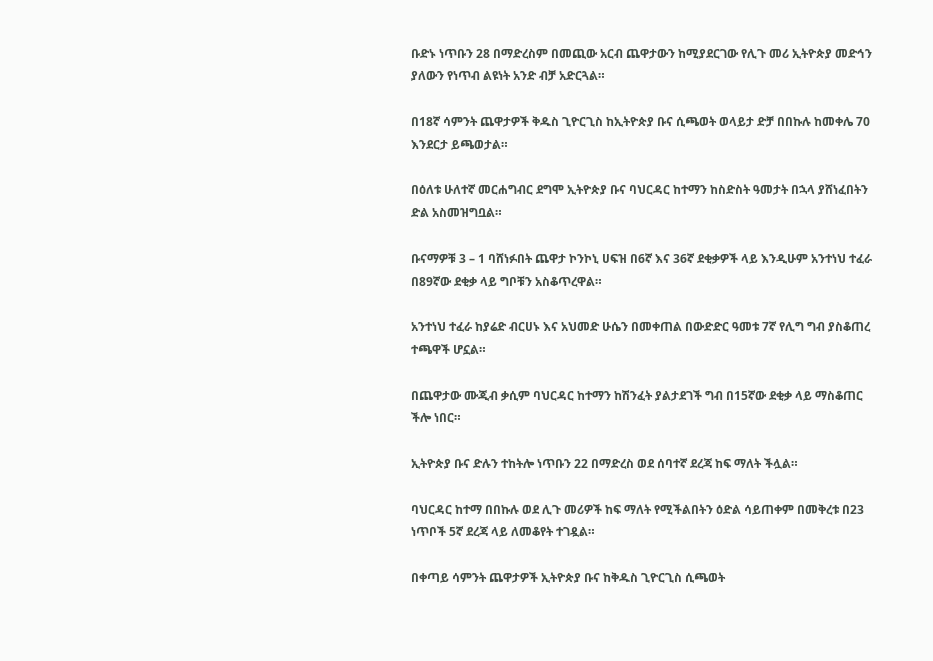ቡድኑ ነጥቡን 28 በማድረስም በመጪው አርብ ጨዋታውን ከሚያደርገው የሊጉ መሪ ኢትዮጵያ መድኅን ያለውን የነጥብ ልዩነት አንድ ብቻ አድርጓል።

በ18ኛ ሳምንት ጨዋታዎች ቅዱስ ጊዮርጊስ ከኢትዮጵያ ቡና ሲጫወት ወላይታ ድቻ በበኩሉ ከመቀሌ 70 እንደርታ ይጫወታል።

በዕለቱ ሁለተኛ መርሐግብር ደግሞ ኢትዮጵያ ቡና ባህርዳር ከተማን ከስድስት ዓመታት በኋላ ያሸነፈበትን ድል አስመዝግቧል።

ቡናማዎቹ 3 – 1 ባሸነፉበት ጨዋታ ኮንኮኒ ሀፍዝ በ6ኛ እና 36ኛ ደቂቃዎች ላይ እንዲሁም አንተነህ ተፈራ በ89ኛው ደቂቃ ላይ ግቦቹን አስቆጥረዋል።

አንተነህ ተፈራ ከያሬድ ብርሀኑ እና አህመድ ሁሴን በመቀጠል በውድድር ዓመቱ 7ኛ የሊግ ግብ ያስቆጠረ ተጫዋች ሆኗል።

በጨዋታው ሙጂብ ቃሲም ባህርዳር ከተማን ከሽንፈት ያልታደገች ግብ በ15ኛው ደቂቃ ላይ ማስቆጠር ችሎ ነበር።

ኢትዮጵያ ቡና ድሉን ተከትሎ ነጥቡን 22 በማድረስ ወደ ሰባተኛ ደረጃ ከፍ ማለት ችሏል።

ባህርዳር ከተማ በበኩሉ ወደ ሊጉ መሪዎች ከፍ ማለት የሚችልበትን ዕድል ሳይጠቀም በመቅረቱ በ23 ነጥቦች 5ኛ ደረጃ ላይ ለመቆየት ተገዷል።

በቀጣይ ሳምንት ጨዋታዎች ኢትዮጵያ ቡና ከቅዱስ ጊዮርጊስ ሲጫወት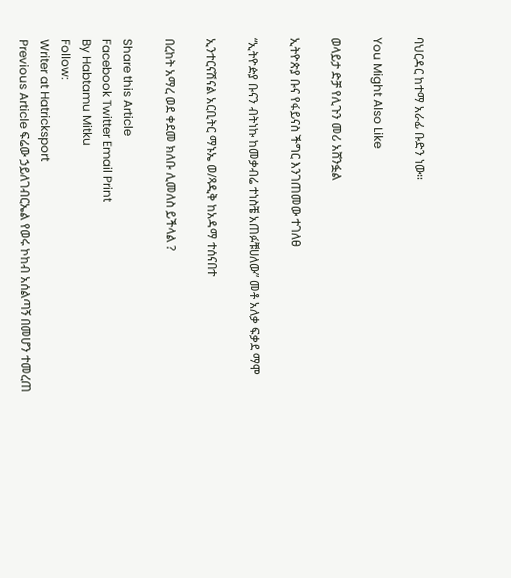ባህርዳር ከተማ አራፊ ቡድን ነው።

You Might Also Like

ወላይታ ድቻ የሊጉን መሪ አሸንፏል

ኢትዮጵያ ቡና የፋይናስ ችግር እንገጠመው ተገለፀ

“ኢትዮዽያ ቡናን ብትነኩ ከመቃብሬ ተነስቼ አጠፉቹሀለው” መቶ አለቃ ፍቃደ ማሞ

ኢንተርናሽናል አርቢትር ማኑኤ ወ/ጻዲቅ ከአዳማ ተሰናበተ

በረከት አማረ ወደ ቀደመ ክለቡ ሊመለስ ይችላል ?

Share this Article
Facebook Twitter Email Print
By Habtamu Mitku
Follow:
Writer at Hatricksport
Previous Article ፍሬው ኃይለገብርኤል የወሩ ኮከብ አሰልጣኝ በመሆን ተመረጠ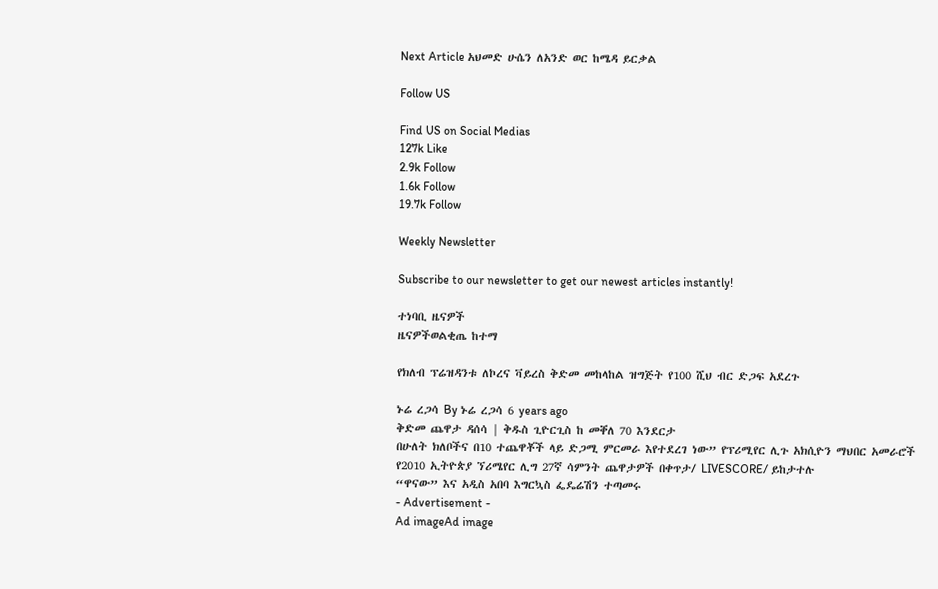Next Article አህመድ ሁሴን ለአንድ ወር ከሜዳ ይርቃል

Follow US

Find US on Social Medias
127k Like
2.9k Follow
1.6k Follow
19.7k Follow

Weekly Newsletter

Subscribe to our newsletter to get our newest articles instantly!

ተነባቢ ዜናዎች
ዜናዎችወልቂጤ ከተማ

የክለብ ፕሬዝዳንቱ ለኮረና ቫይረስ ቅድመ መከላከል ዝግጅት የ100 ሺህ ብር ድጋፍ አደረጉ

ኑሬ ረጋሳ By ኑሬ ረጋሳ 6 years ago
ቅድመ ጨዋታ ዳሰሳ | ቅዱስ ጊዮርጊስ ከ መቐለ 70 እንደርታ
በሁለት ክለቦችና በ10 ተጨዋቾች ላይ ድጋሚ ምርመራ እየተደረገ ነው” የፕሪሚየር ሊጉ አክሲዮን ማህበር አመራሮች
የ2010 ኢትዮጵያ ኘሪሜየር ሊግ 27ኛ ሳምንት ጨዋታዎች በቀጥታ/ LIVESCORE/ ይከታተሉ
“ዋናው” እና አዲስ አበባ እግርኳስ ፌዴሬሽን ተጣመሩ
- Advertisement -
Ad imageAd image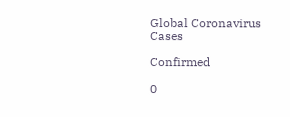Global Coronavirus Cases

Confirmed

0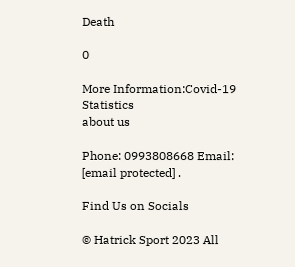Death

0

More Information:Covid-19 Statistics
about us

Phone: 0993808668 Email: [email protected] .

Find Us on Socials

© Hatrick Sport 2023 All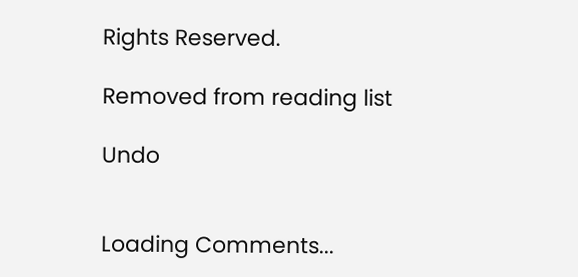Rights Reserved.

Removed from reading list

Undo


Loading Comments...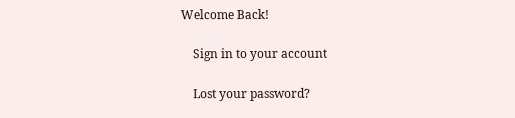Welcome Back!

    Sign in to your account

    Lost your password?